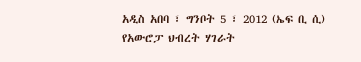አዲስ አበባ ፣ ግንቦት 5 ፣ 2012 (ኤፍ ቢ ሲ) የአውሮፓ ህብረት ሃገራት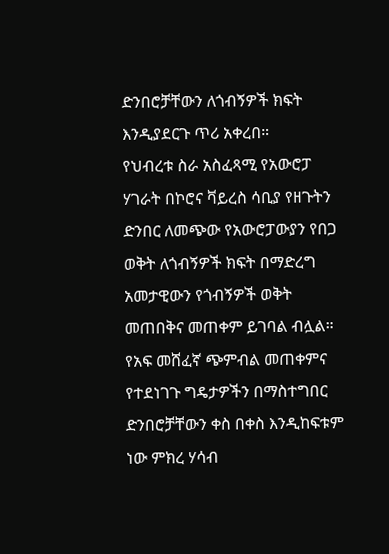ድንበሮቻቸውን ለጎብኝዎች ክፍት እንዲያደርጉ ጥሪ አቀረበ።
የህብረቱ ስራ አስፈጻሚ የአውሮፓ ሃገራት በኮሮና ቫይረስ ሳቢያ የዘጉትን ድንበር ለመጭው የአውሮፓውያን የበጋ ወቅት ለጎብኝዎች ክፍት በማድረግ አመታዊውን የጎብኝዎች ወቅት መጠበቅና መጠቀም ይገባል ብሏል።
የአፍ መሸፈኛ ጭምብል መጠቀምና የተደነገጉ ግዴታዎችን በማስተግበር ድንበሮቻቸውን ቀስ በቀስ እንዲከፍቱም ነው ምክረ ሃሳብ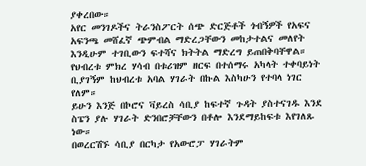ያቀረበው።
አየር መንገዶችና ትራንስፖርት ሰጭ ድርጅቶች ጎብኝዎች የአፍና አፍንጫ መሸፈኛ ጭምብል ማድረጋቸውን መከታተልና መለየት እንዲሁም ተገቢውን ፍተሻና ክትትል ማድረግ ይጠበቅባቸዋል።
የህብረቱ ምክረ ሃሳብ በቱሪዝም ዘርፍ በተሰማሩ አካላት ተቀባይነት ቢያገኝም ከህብረቱ አባል ሃገራት በኩል እስካሁን የተባላ ነገር የለም።
ይሁን እንጅ በኮሮና ቫይረስ ሳቢያ ከፍተኛ ጉዳት ያስተናገዱ እንደ ስፔን ያሉ ሃገራት ድንበሮቻቸውን በቶሎ እንደማይከፍቱ እየገለጹ ነው።
በወረርሽኙ ሳቢያ በርካታ የአውሮፓ ሃገራትም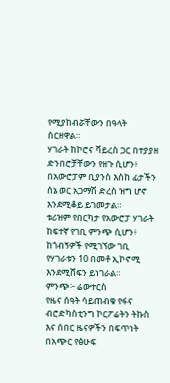የሚያከብሯቸውን በዓላት ሰርዘዋል።
ሃገራት ከኮሮና ቫይረስ ጋር በተያያዘ ድንበሮቻቸውን የዘጉ ሲሆን፥ በአውሮፓም ቢያንስ እስከ ፊታችን ሰኔ ወር አጋማሽ ድረስ ዝግ ሆኖ እንደሚቆይ ይገመታል።
ቱሪዝም የበርካታ የአውሮፓ ሃገራት ከፍተኛ የገቢ ምንጭ ሲሆን፥ ከጎብኝዎች የሚገኘው ገቢ የሃገራቱን 10 በመቶ ኢኮኖሚ እንደሚሸፍን ይነገራል።
ምንጭ፦ ሬውተርስ
የዜና ሰዓት ሳይጠብቁ የፋና ብሮድካስቲንግ ኮርፖሬትን ትኩስ እና ሰበር ዜናዎችን በፍጥነት በአጭር የፅሁፍ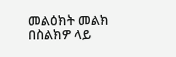መልዕክት መልክ በስልክዎ ላይ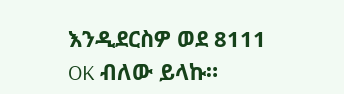እንዲደርስዎ ወደ 8111 OK ብለው ይላኩ።